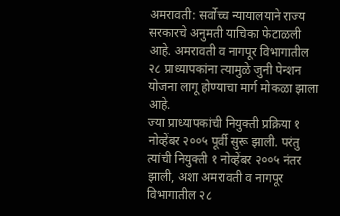अमरावती: सर्वोच्च न्यायालयाने राज्य सरकारचे अनुमती याचिका फेटाळली आहे. अमरावती व नागपूर विभागातील २८ प्राध्यापकांना त्यामुळे जुनी पेन्शन योजना लागू होण्याचा मार्ग मोकळा झाला आहे.
ज्या प्राध्यापकांची नियुक्ती प्रक्रिया १ नोव्हेंबर २००५ पूर्वी सुरू झाली. परंतु त्यांची नियुक्ती १ नोव्हेंबर २००५ नंतर झाली, अशा अमरावती व नागपूर विभागातील २८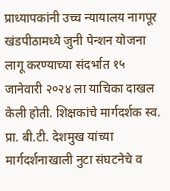प्राध्यापकांनी उच्च न्यायालय नागपूर खंडपीठामध्ये जुनी पेन्शन योजना लागू करण्याच्या संदर्भात १५ जानेवारी २०२४ ला याचिका दाखल केली होती. शिक्षकांचे मार्गदर्शक स्व. प्रा. बी.टी. देशमुख यांच्या मार्गदर्शनाखाली नुटा संघटनेचे व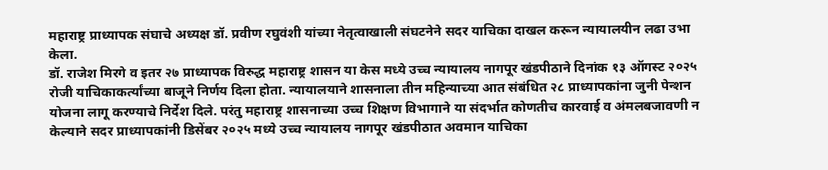महाराष्ट्र प्राध्यापक संघाचे अध्यक्ष डॉ. प्रवीण रघुवंशी यांच्या नेतृत्वाखाली संघटनेने सदर याचिका दाखल करून न्यायालयीन लढा उभा केला.
डॉ. राजेश मिरगे व इतर २७ प्राध्यापक विरुद्ध महाराष्ट्र शासन या केस मध्ये उच्च न्यायालय नागपूर खंडपीठाने दिनांक १३ ऑगस्ट २०२५ रोजी याचिकाकर्त्यांच्या बाजूने निर्णय दिला होता. न्यायालयाने शासनाला तीन महिन्याच्या आत संबंधित २८ प्राध्यापकांना जुनी पेन्शन योजना लागू करण्याचे निर्देश दिले. परंतु महाराष्ट्र शासनाच्या उच्च शिक्षण विभागाने या संदर्भात कोणतीच कारवाई व अंमलबजावणी न केल्याने सदर प्राध्यापकांनी डिसेंबर २०२५ मध्ये उच्च न्यायालय नागपूर खंडपीठात अवमान याचिका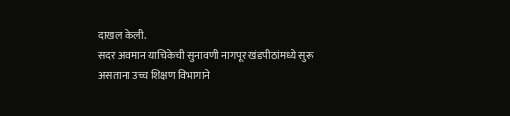दाखल केली.
सदर अवमान याचिकेची सुनावणी नागपूर खंडपीठांमध्ये सुरू असताना उच्च शिक्षण विभागाने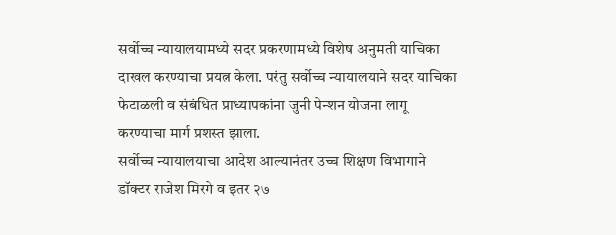सर्वोच्च न्यायालयामध्ये सदर प्रकरणामध्ये विशेष अनुमती याचिका दाखल करण्याचा प्रयत्न केला. परंतु सर्वोच्च न्यायालयाने सदर याचिका फेटाळली व संबंधित प्राध्यापकांना जुनी पेन्शन योजना लागू करण्याचा मार्ग प्रशस्त झाला.
सर्वोच्च न्यायालयाचा आदेश आल्यानंतर उच्च शिक्षण विभागाने डॉक्टर राजेश मिरगे व इतर २७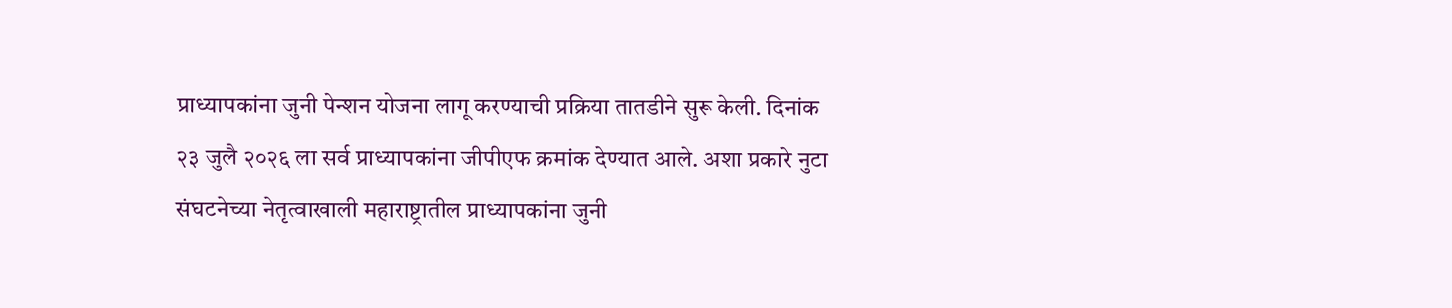प्राध्यापकांना जुनी पेन्शन योजना लागू करण्याची प्रक्रिया तातडीने सुरू केली. दिनांक २३ जुलै २०२६ ला सर्व प्राध्यापकांना जीपीएफ क्रमांक देण्यात आले. अशा प्रकारे नुटा संघटनेच्या नेतृत्वाखाली महाराष्ट्रातील प्राध्यापकांना जुनी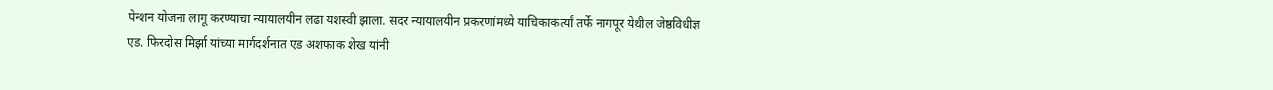पेन्शन योजना लागू करण्याचा न्यायालयीन लढा यशस्वी झाला. सदर न्यायालयीन प्रकरणांमध्ये याचिकाकर्त्यां तर्फे नागपूर येथील जेष्ठविधीज्ञ एड. फिरदोस मिर्झा यांच्या मार्गदर्शनात एड अशफाक शेख यांनी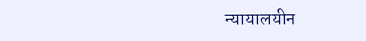न्यायालयीन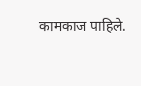कामकाज पाहिले.